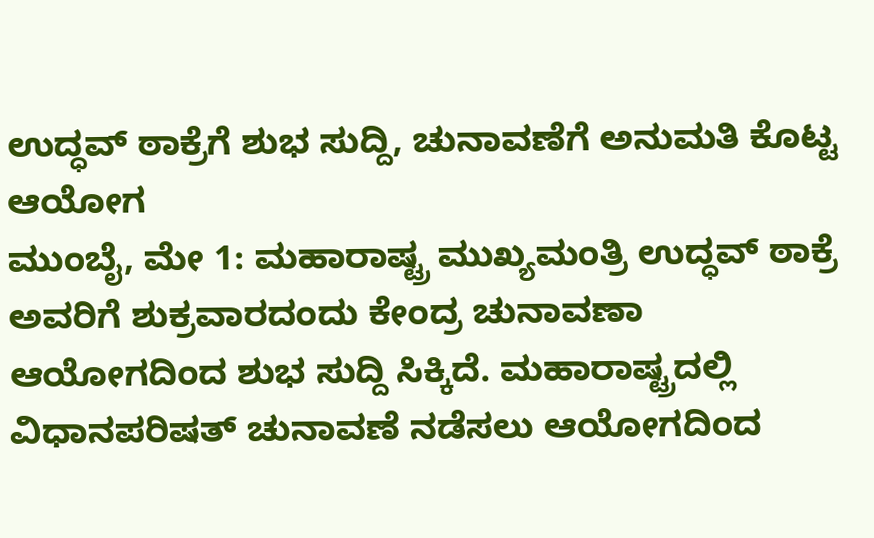ಉದ್ಧವ್ ಠಾಕ್ರೆಗೆ ಶುಭ ಸುದ್ದಿ, ಚುನಾವಣೆಗೆ ಅನುಮತಿ ಕೊಟ್ಟ ಆಯೋಗ
ಮುಂಬೈ, ಮೇ 1: ಮಹಾರಾಷ್ಟ್ರ ಮುಖ್ಯಮಂತ್ರಿ ಉದ್ಧವ್ ಠಾಕ್ರೆ ಅವರಿಗೆ ಶುಕ್ರವಾರದಂದು ಕೇಂದ್ರ ಚುನಾವಣಾ ಆಯೋಗದಿಂದ ಶುಭ ಸುದ್ದಿ ಸಿಕ್ಕಿದೆ. ಮಹಾರಾಷ್ಟ್ರದಲ್ಲಿ ವಿಧಾನಪರಿಷತ್ ಚುನಾವಣೆ ನಡೆಸಲು ಆಯೋಗದಿಂದ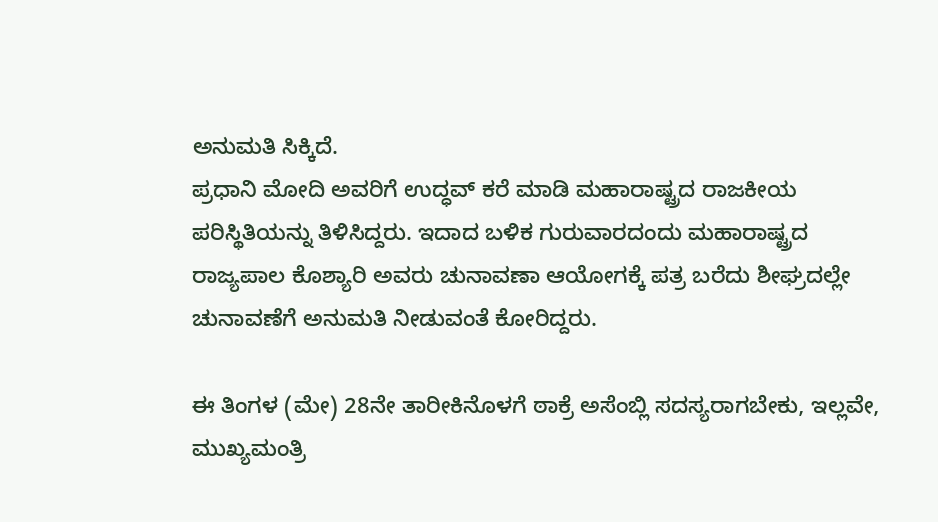ಅನುಮತಿ ಸಿಕ್ಕಿದೆ.
ಪ್ರಧಾನಿ ಮೋದಿ ಅವರಿಗೆ ಉದ್ಧವ್ ಕರೆ ಮಾಡಿ ಮಹಾರಾಷ್ಟ್ರದ ರಾಜಕೀಯ ಪರಿಸ್ಥಿತಿಯನ್ನು ತಿಳಿಸಿದ್ದರು. ಇದಾದ ಬಳಿಕ ಗುರುವಾರದಂದು ಮಹಾರಾಷ್ಟ್ರದ ರಾಜ್ಯಪಾಲ ಕೊಶ್ಯಾರಿ ಅವರು ಚುನಾವಣಾ ಆಯೋಗಕ್ಕೆ ಪತ್ರ ಬರೆದು ಶೀಘ್ರದಲ್ಲೇ ಚುನಾವಣೆಗೆ ಅನುಮತಿ ನೀಡುವಂತೆ ಕೋರಿದ್ದರು.

ಈ ತಿಂಗಳ (ಮೇ) 28ನೇ ತಾರೀಕಿನೊಳಗೆ ಠಾಕ್ರೆ ಅಸೆಂಬ್ಲಿ ಸದಸ್ಯರಾಗಬೇಕು, ಇಲ್ಲವೇ, ಮುಖ್ಯಮಂತ್ರಿ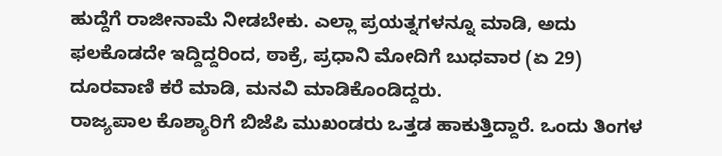ಹುದ್ದೆಗೆ ರಾಜೀನಾಮೆ ನೀಡಬೇಕು. ಎಲ್ಲಾ ಪ್ರಯತ್ನಗಳನ್ನೂ ಮಾಡಿ, ಅದು ಫಲಕೊಡದೇ ಇದ್ದಿದ್ದರಿಂದ, ಠಾಕ್ರೆ, ಪ್ರಧಾನಿ ಮೋದಿಗೆ ಬುಧವಾರ (ಏ 29) ದೂರವಾಣಿ ಕರೆ ಮಾಡಿ, ಮನವಿ ಮಾಡಿಕೊಂಡಿದ್ದರು.
ರಾಜ್ಯಪಾಲ ಕೊಶ್ಯಾರಿಗೆ ಬಿಜೆಪಿ ಮುಖಂಡರು ಒತ್ತಡ ಹಾಕುತ್ತಿದ್ದಾರೆ. ಒಂದು ತಿಂಗಳ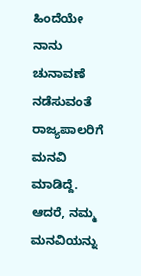ಹಿಂದೆಯೇ ನಾನು ಚುನಾವಣೆ ನಡೆಸುವಂತೆ ರಾಜ್ಯಪಾಲರಿಗೆ ಮನವಿ ಮಾಡಿದ್ದೆ. ಆದರೆ, ನಮ್ಮ ಮನವಿಯನ್ನು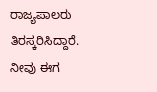ರಾಜ್ಯಪಾಲರು ತಿರಸ್ಕರಿಸಿದ್ದಾರೆ. ನೀವು ಈಗ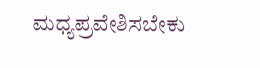ಮಧ್ಯಪ್ರವೇಶಿಸಬೇಕು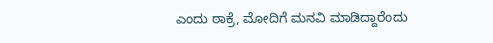ಎಂದು ಠಾಕ್ರೆ, ಮೋದಿಗೆ ಮನವಿ ಮಾಡಿದ್ದಾರೆಂದು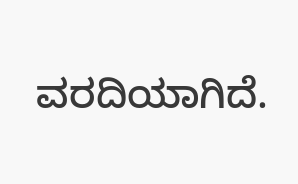ವರದಿಯಾಗಿದೆ.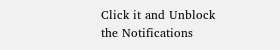Click it and Unblock the Notifications